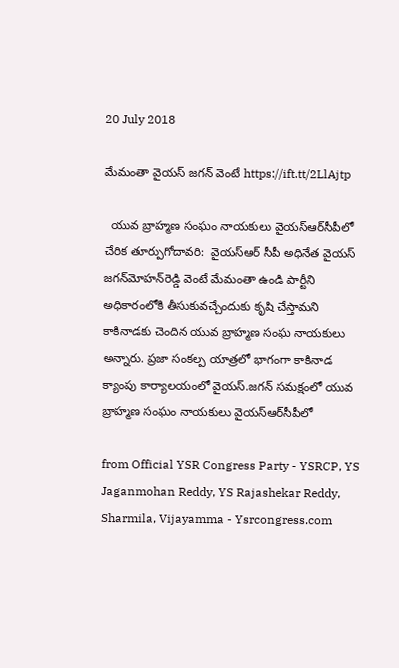20 July 2018

మేమంతా వైయ‌స్ జ‌గ‌న్ వెంటే https://ift.tt/2LlAjtp

  యువ బ్రాహ్మణ సంఘం నాయకులు వైయ‌స్ఆర్‌సీపీలో చేరిక తూర్పుగోదావరి:  వైయ‌స్ఆర్‌ సీపీ అధినేత వైయ‌స్‌ జగన్‌మోహన్‌రెడ్డి వెంటే మేమంతా ఉండి పార్టీని అధికారంలోకి తీసుకువచ్చేందుకు కృషి చేస్తామని కాకినాడకు చెందిన యువ బ్రాహ్మణ సంఘ నాయకులు అన్నారు. ప్రజా సంకల్ప యాత్రలో భాగంగా కాకినాడ క్యాంపు కార్యాలయంలో వైయ‌స్‌.జగన్‌ సమక్షంలో యువ బ్రాహ్మ‌ణ సంఘం నాయ‌కులు వైయ‌స్ఆర్‌సీపీలో

from Official YSR Congress Party - YSRCP, YS Jaganmohan Reddy, YS Rajashekar Reddy, Sharmila, Vijayamma - Ysrcongress.com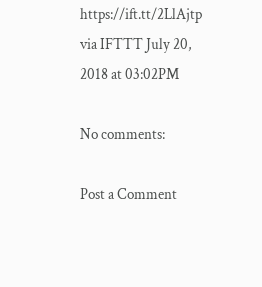https://ift.tt/2LlAjtp
via IFTTT July 20, 2018 at 03:02PM

No comments:

Post a Comment